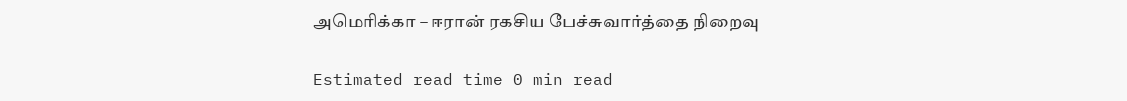அமெரிக்கா – ஈரான் ரகசிய பேச்சுவார்த்தை நிறைவு

Estimated read time 0 min read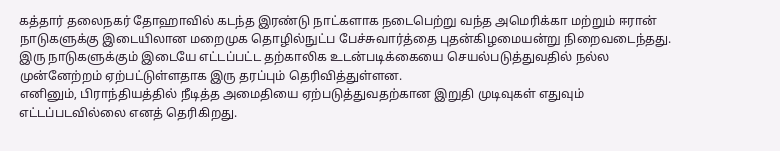கத்தார் தலைநகர் தோஹாவில் கடந்த இரண்டு நாட்களாக நடைபெற்று வந்த அமெரிக்கா மற்றும் ஈரான் நாடுகளுக்கு இடையிலான மறைமுக தொழில்நுட்ப பேச்சுவார்த்தை புதன்கிழமையன்று நிறைவடைந்தது.
இரு நாடுகளுக்கும் இடையே எட்டப்பட்ட தற்காலிக உடன்படிக்கையை செயல்படுத்துவதில் நல்ல முன்னேற்றம் ஏற்பட்டுள்ளதாக இரு தரப்பும் தெரிவித்துள்ளன.
எனினும், பிராந்தியத்தில் நீடித்த அமைதியை ஏற்படுத்துவதற்கான இறுதி முடிவுகள் எதுவும் எட்டப்படவில்லை எனத் தெரிகிறது.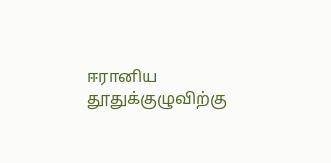ஈரானிய தூதுக்குழுவிற்கு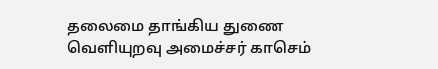தலைமை தாங்கிய துணை வெளியுறவு அமைச்சர் காசெம்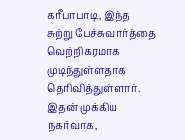கரீபாபாடி, இந்த சுற்று பேச்சுவார்த்தை வெற்றிகரமாக முடிந்துள்ளதாக தெரிவித்துள்ளார்.
இதன் முக்கிய நகர்வாக,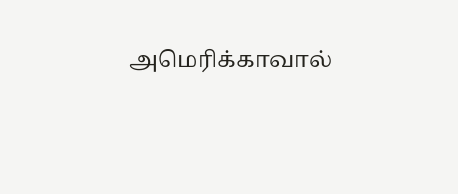அமெரிக்காவால்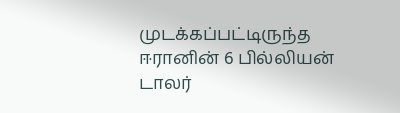முடக்கப்பட்டிருந்த ஈரானின் 6 பில்லியன் டாலர்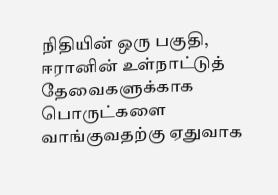நிதியின் ஒரு பகுதி, ஈரானின் உள்நாட்டுத் தேவைகளுக்காக பொருட்களை வாங்குவதற்கு ஏதுவாக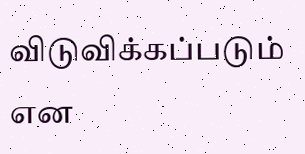விடுவிக்கப்படும் என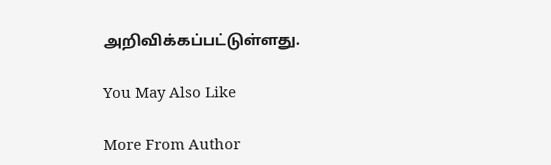அறிவிக்கப்பட்டுள்ளது.

You May Also Like

More From Author